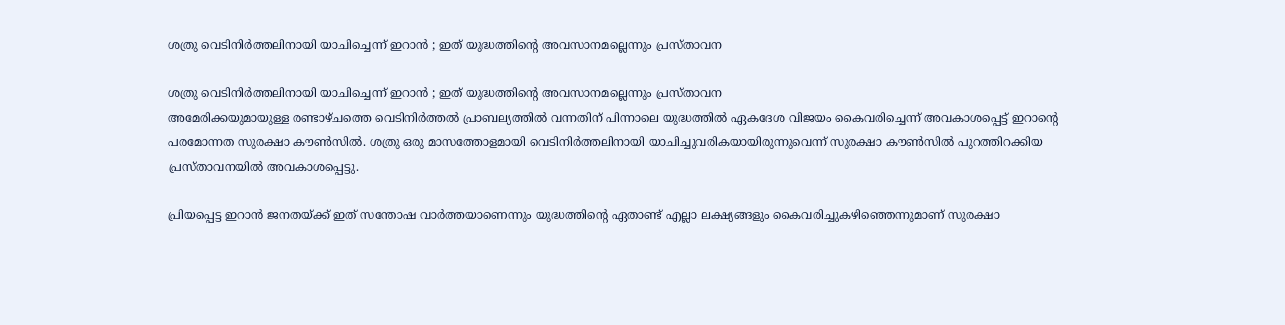ശത്രു വെടിനിര്‍ത്തലിനായി യാചിച്ചെന്ന് ഇറാന്‍ ; ഇത് യുദ്ധത്തിന്റെ അവസാനമല്ലെന്നും പ്രസ്താവന

ശത്രു വെടിനിര്‍ത്തലിനായി യാചിച്ചെന്ന് ഇറാന്‍ ; ഇത് യുദ്ധത്തിന്റെ അവസാനമല്ലെന്നും പ്രസ്താവന
അമേരിക്കയുമായുള്ള രണ്ടാഴ്ചത്തെ വെടിനിര്‍ത്തല്‍ പ്രാബല്യത്തില്‍ വന്നതിന് പിന്നാലെ യുദ്ധത്തില്‍ ഏകദേശ വിജയം കൈവരിച്ചെന്ന് അവകാശപ്പെട്ട് ഇറാന്റെ പരമോന്നത സുരക്ഷാ കൗണ്‍സില്‍. ശത്രു ഒരു മാസത്തോളമായി വെടിനിര്‍ത്തലിനായി യാചിച്ചുവരികയായിരുന്നുവെന്ന് സുരക്ഷാ കൗണ്‍സില്‍ പുറത്തിറക്കിയ പ്രസ്താവനയില്‍ അവകാശപ്പെട്ടു.

പ്രിയപ്പെട്ട ഇറാന്‍ ജനതയ്ക്ക് ഇത് സന്തോഷ വാര്‍ത്തയാണെന്നും യുദ്ധത്തിന്റെ ഏതാണ്ട് എല്ലാ ലക്ഷ്യങ്ങളും കൈവരിച്ചുകഴിഞ്ഞെന്നുമാണ് സുരക്ഷാ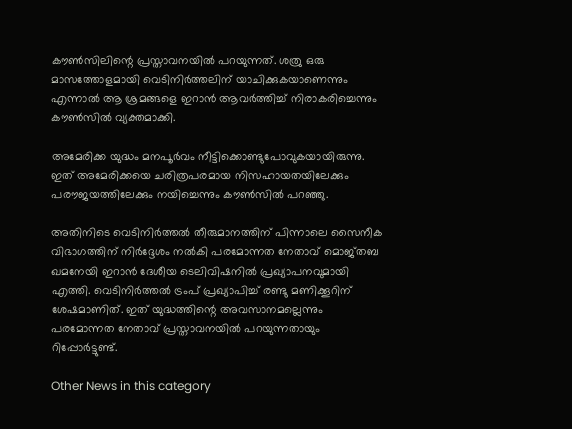കൗണ്‍സിലിന്റെ പ്രസ്താവനയില്‍ പറയുന്നത്. ശത്രു ഒരു മാസത്തോളമായി വെടിനിര്‍ത്തലിന് യാചിക്കുകയാണെന്നും എന്നാല്‍ ആ ശ്രമങ്ങളെ ഇറാന്‍ ആവര്‍ത്തിച്ച് നിരാകരിച്ചെന്നും കൗണ്‍സില്‍ വ്യക്തമാക്കി.

അമേരിക്ക യുദ്ധം മനപൂര്‍വം നീട്ടിക്കൊണ്ടുപോവുകയായിരുന്നു. ഇത് അമേരിക്കയെ ചരിത്രപരമായ നിസഹായതയിലേക്കും പരൗജയത്തിലേക്കും നയിച്ചെന്നും കൗണ്‍സില്‍ പറഞ്ഞു.

അതിനിടെ വെടിനിര്‍ത്തല്‍ തീരുമാനത്തിന് പിന്നാലെ സൈനീക വിഭാഗത്തിന് നിര്‍ദ്ദേശം നല്‍കി പരമോന്നത നേതാവ് മൊജ്തബ ഖമനേയി ഇറാന്‍ ദേശീയ ടെലിവിഷനില്‍ പ്രഖ്യാപനവുമായി എത്തി. വെടിനിര്‍ത്തല്‍ ട്രംപ് പ്രഖ്യാപിച്ച് രണ്ടു മണിക്കൂറിന് ശേഷമാണിത്. ഇത് യുദ്ധത്തിന്റെ അവസാനമല്ലെന്നും പരമോന്നത നേതാവ് പ്രസ്താവനയില്‍ പറയുന്നതായും റിപ്പോര്‍ട്ടുണ്ട്.

Other News in this category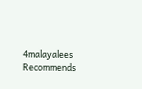4malayalees Recommends